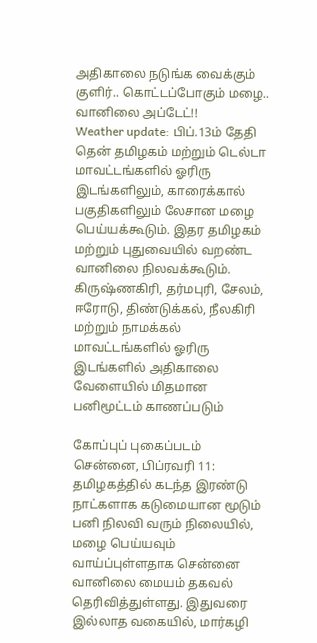அதிகாலை நடுங்க வைக்கும் குளிர்.. கொட்டப்போகும் மழை.. வானிலை அப்டேட்!!
Weather update: பிப்.13ம் தேதி தென் தமிழகம் மற்றும் டெல்டா மாவட்டங்களில் ஓரிரு இடங்களிலும், காரைக்கால் பகுதிகளிலும் லேசான மழை பெய்யக்கூடும். இதர தமிழகம் மற்றும் புதுவையில் வறண்ட வானிலை நிலவக்கூடும். கிருஷ்ணகிரி, தர்மபுரி, சேலம், ஈரோடு, திண்டுக்கல், நீலகிரி மற்றும் நாமக்கல் மாவட்டங்களில் ஓரிரு இடங்களில் அதிகாலை வேளையில் மிதமான பனிமூட்டம் காணப்படும்

கோப்புப் புகைப்படம்
சென்னை, பிப்ரவரி 11: தமிழகத்தில் கடந்த இரண்டு நாட்களாக கடுமையான மூடும் பனி நிலவி வரும் நிலையில், மழை பெய்யவும் வாய்ப்புள்ளதாக சென்னை வானிலை மையம் தகவல் தெரிவித்துள்ளது. இதுவரை இல்லாத வகையில், மார்கழி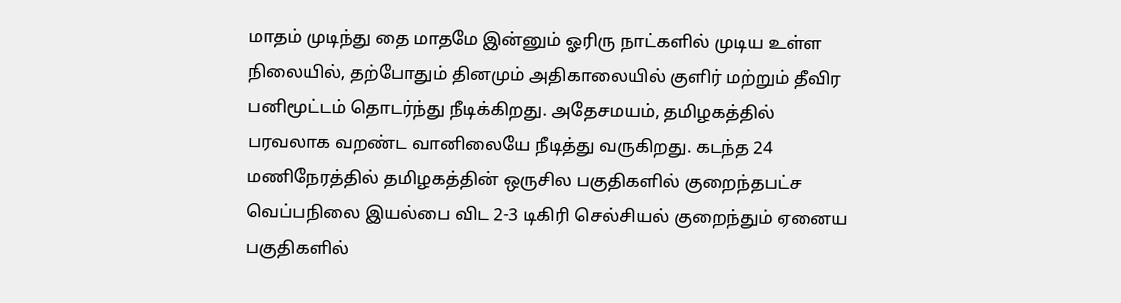மாதம் முடிந்து தை மாதமே இன்னும் ஓரிரு நாட்களில் முடிய உள்ள நிலையில், தற்போதும் தினமும் அதிகாலையில் குளிர் மற்றும் தீவிர பனிமூட்டம் தொடர்ந்து நீடிக்கிறது. அதேசமயம், தமிழகத்தில் பரவலாக வறண்ட வானிலையே நீடித்து வருகிறது. கடந்த 24 மணிநேரத்தில் தமிழகத்தின் ஒருசில பகுதிகளில் குறைந்தபட்ச வெப்பநிலை இயல்பை விட 2-3 டிகிரி செல்சியல் குறைந்தும் ஏனைய பகுதிகளில்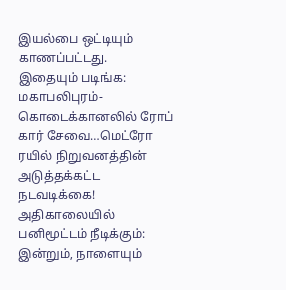இயல்பை ஒட்டியும் காணப்பட்டது.
இதையும் படிங்க: மகாபலிபுரம்-கொடைக்கானலில் ரோப் கார் சேவை…மெட்ரோ ரயில் நிறுவனத்தின் அடுத்தக்கட்ட நடவடிக்கை!
அதிகாலையில் பனிமூட்டம் நீடிக்கும்:
இன்றும், நாளையும்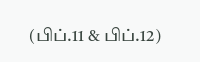(பிப்.11 & பிப்.12)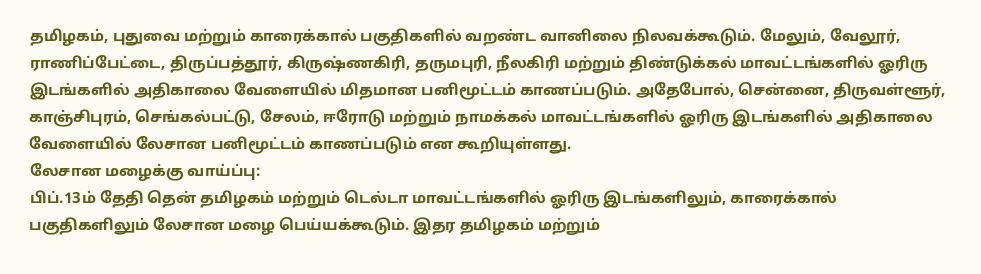தமிழகம், புதுவை மற்றும் காரைக்கால் பகுதிகளில் வறண்ட வானிலை நிலவக்கூடும். மேலும், வேலூர், ராணிப்பேட்டை, திருப்பத்தூர், கிருஷ்ணகிரி, தருமபுரி, நீலகிரி மற்றும் திண்டுக்கல் மாவட்டங்களில் ஓரிரு இடங்களில் அதிகாலை வேளையில் மிதமான பனிமூட்டம் காணப்படும். அதேபோல், சென்னை, திருவள்ளூர், காஞ்சிபுரம், செங்கல்பட்டு, சேலம், ஈரோடு மற்றும் நாமக்கல் மாவட்டங்களில் ஓரிரு இடங்களில் அதிகாலை வேளையில் லேசான பனிமூட்டம் காணப்படும் என கூறியுள்ளது.
லேசான மழைக்கு வாய்ப்பு:
பிப்.13ம் தேதி தென் தமிழகம் மற்றும் டெல்டா மாவட்டங்களில் ஓரிரு இடங்களிலும், காரைக்கால் பகுதிகளிலும் லேசான மழை பெய்யக்கூடும். இதர தமிழகம் மற்றும்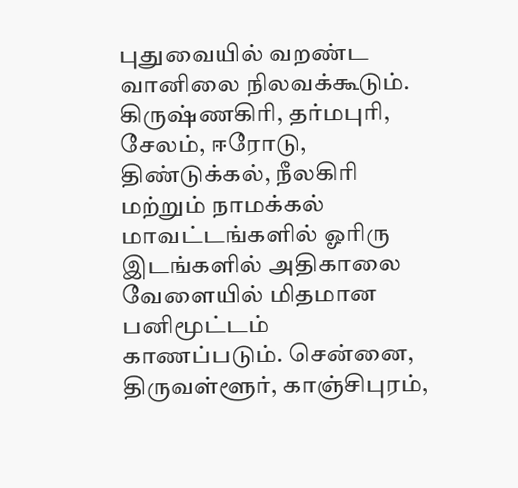புதுவையில் வறண்ட வானிலை நிலவக்கூடும். கிருஷ்ணகிரி, தர்மபுரி, சேலம், ஈரோடு, திண்டுக்கல், நீலகிரி மற்றும் நாமக்கல் மாவட்டங்களில் ஓரிரு இடங்களில் அதிகாலை வேளையில் மிதமான பனிமூட்டம் காணப்படும். சென்னை, திருவள்ளூர், காஞ்சிபுரம்,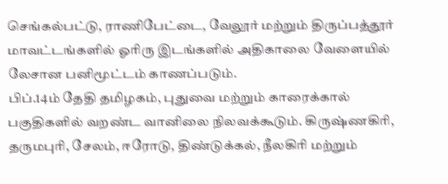செங்கல்பட்டு, ராணிபேட்டை, வேலூர் மற்றும் திருப்பத்தூர் மாவட்டங்களில் ஓரிரு இடங்களில் அதிகாலை வேளையில் லேசான பனிமூட்டம் காணப்படும்.
பிப்.14ம் தேதி தமிழகம், புதுவை மற்றும் காரைக்கால் பகுதிகளில் வறண்ட வானிலை நிலவக்கூடும். கிருஷ்ணகிரி, தருமபுரி, சேலம், ஈரோடு, திண்டுக்கல், நீலகிரி மற்றும்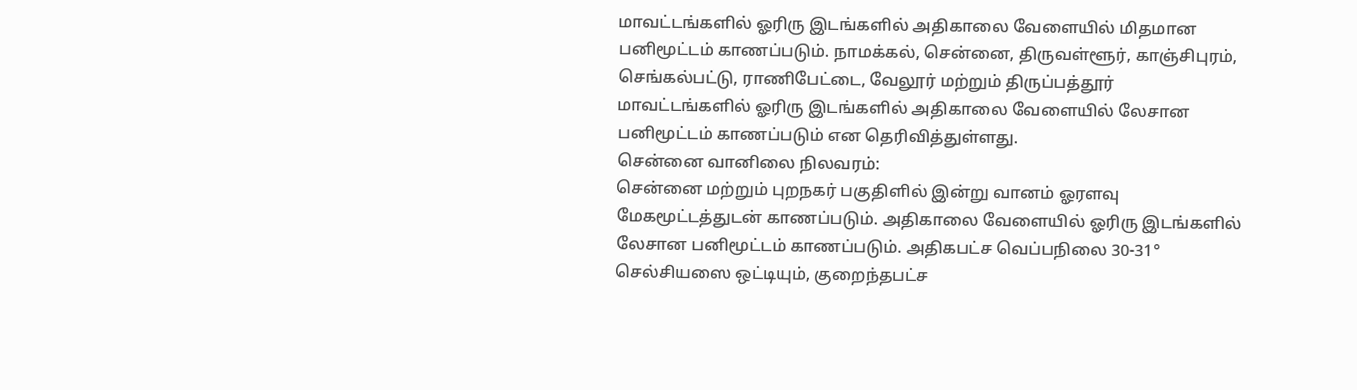மாவட்டங்களில் ஓரிரு இடங்களில் அதிகாலை வேளையில் மிதமான பனிமூட்டம் காணப்படும். நாமக்கல், சென்னை, திருவள்ளூர், காஞ்சிபுரம், செங்கல்பட்டு, ராணிபேட்டை, வேலூர் மற்றும் திருப்பத்தூர் மாவட்டங்களில் ஓரிரு இடங்களில் அதிகாலை வேளையில் லேசான பனிமூட்டம் காணப்படும் என தெரிவித்துள்ளது.
சென்னை வானிலை நிலவரம்:
சென்னை மற்றும் புறநகர் பகுதிளில் இன்று வானம் ஓரளவு மேகமூட்டத்துடன் காணப்படும். அதிகாலை வேளையில் ஓரிரு இடங்களில் லேசான பனிமூட்டம் காணப்படும். அதிகபட்ச வெப்பநிலை 30-31° செல்சியஸை ஒட்டியும், குறைந்தபட்ச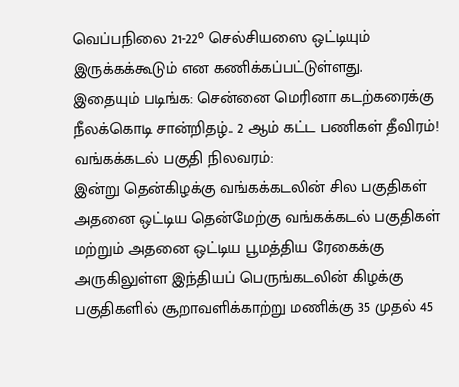வெப்பநிலை 21-22° செல்சியஸை ஒட்டியும் இருக்கக்கூடும் என கணிக்கப்பட்டுள்ளது.
இதையும் படிங்க: சென்னை மெரினா கடற்கரைக்கு நீலக்கொடி சான்றிதழ்.. 2 ஆம் கட்ட பணிகள் தீவிரம்!
வங்கக்கடல் பகுதி நிலவரம்:
இன்று தென்கிழக்கு வங்கக்கடலின் சில பகுதிகள் அதனை ஒட்டிய தென்மேற்கு வங்கக்கடல் பகுதிகள் மற்றும் அதனை ஒட்டிய பூமத்திய ரேகைக்கு அருகிலுள்ள இந்தியப் பெருங்கடலின் கிழக்கு பகுதிகளில் சூறாவளிக்காற்று மணிக்கு 35 முதல் 45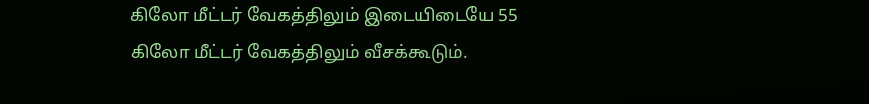கிலோ மீட்டர் வேகத்திலும் இடையிடையே 55 கிலோ மீட்டர் வேகத்திலும் வீசக்கூடும்.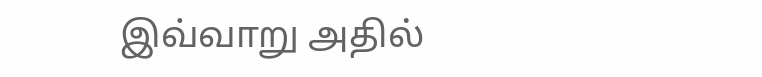இவ்வாறு அதில்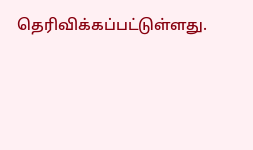தெரிவிக்கப்பட்டுள்ளது.